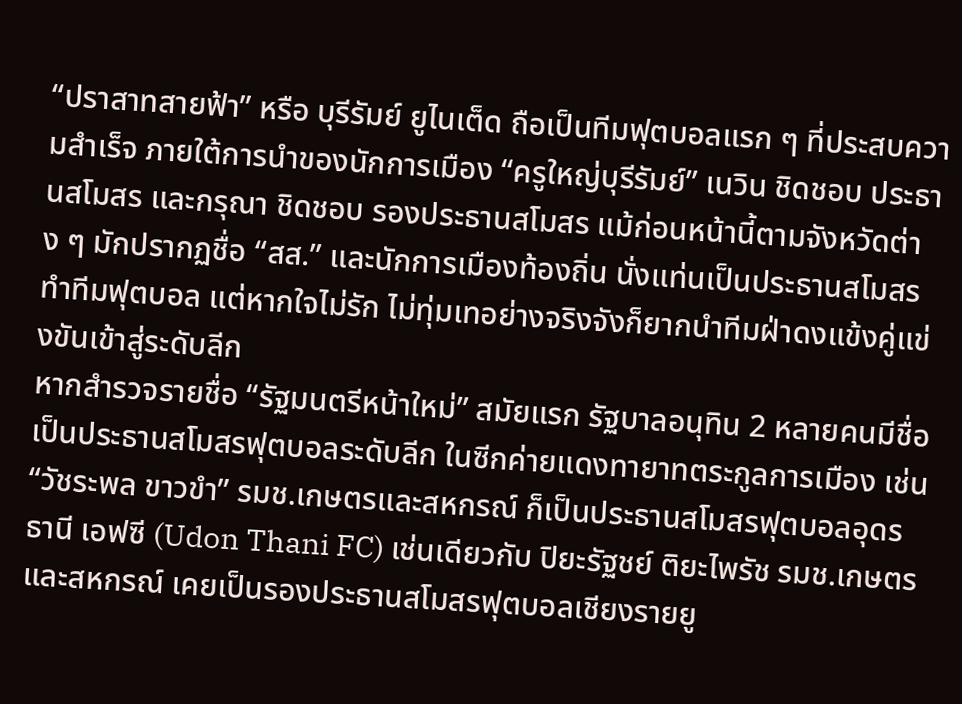“ปราสาทสายฟ้า” หรือ บุรีรัมย์ ยูไนเต็ด ถือเป็นทีมฟุตบอลแรก ๆ ที่ประสบความสำเร็จ ภายใต้การนำของนักการเมือง “ครูใหญ่บุรีรัมย์” เนวิน ชิดชอบ ประธานสโมสร และกรุณา ชิดชอบ รองประธานสโมสร แม้ก่อนหน้านี้ตามจังหวัดต่าง ๆ มักปรากฏชื่อ “สส.” และนักการเมืองท้องถิ่น นั่งแท่นเป็นประธานสโมสรทำทีมฟุตบอล แต่หากใจไม่รัก ไม่ทุ่มเทอย่างจริงจังก็ยากนำทีมฝ่าดงแข้งคู่แข่งขันเข้าสู่ระดับลีก
หากสำรวจรายชื่อ “รัฐมนตรีหน้าใหม่” สมัยแรก รัฐบาลอนุทิน 2 หลายคนมีชื่อเป็นประธานสโมสรฟุตบอลระดับลีก ในซีกค่ายแดงทายาทตระกูลการเมือง เช่น “วัชระพล ขาวขำ” รมช.เกษตรและสหกรณ์ ก็เป็นประธานสโมสรฟุตบอลอุดรธานี เอฟซี (Udon Thani FC) เช่นเดียวกับ ปิยะรัฐชย์ ติยะไพรัช รมช.เกษตรและสหกรณ์ เคยเป็นรองประธานสโมสรฟุตบอลเชียงรายยู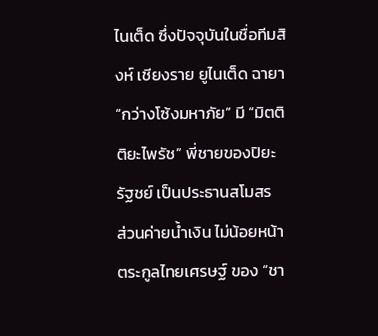ไนเต็ด ซึ่งปัจจุบันในชื่อทีมสิงห์ เชียงราย ยูไนเต็ด ฉายา “กว่างโซ้งมหาภัย” มี “มิตติ ติยะไพรัช” พี่ชายของปิยะรัฐชย์ เป็นประธานสโมสร
ส่วนค่ายน้ำเงิน ไม่น้อยหน้า ตระกูลไทยเศรษฐ์ ของ “ชา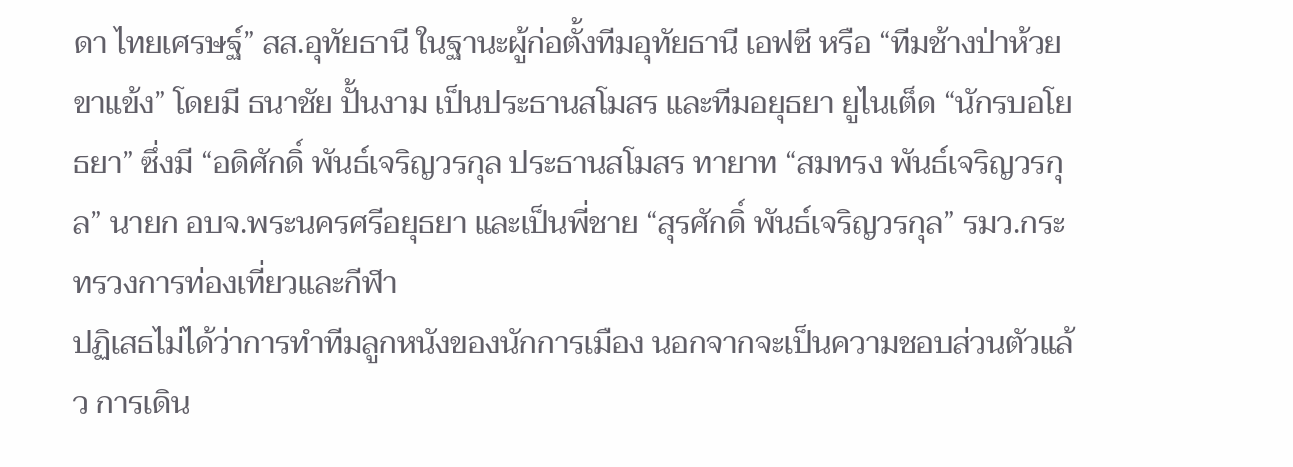ดา ไทยเศรษฐ์” สส.อุทัยธานี ในฐานะผู้ก่อตั้งทีมอุทัยธานี เอฟซี หรือ “ทีมช้างป่าห้วยขาแข้ง” โดยมี ธนาชัย ปั้นงาม เป็นประธานสโมสร และทีมอยุธยา ยูไนเต็ด “นักรบอโยธยา” ซึ่งมี “อดิศักดิ์ พันธ์เจริญวรกุล ประธานสโมสร ทายาท “สมทรง พันธ์เจริญวรกุล” นายก อบจ.พระนครศรีอยุธยา และเป็นพี่ชาย “สุรศักดิ์ พันธ์เจริญวรกุล” รมว.กระทรวงการท่องเที่ยวและกีฬา
ปฏิเสธไม่ได้ว่าการทำทีมลูกหนังของนักการเมือง นอกจากจะเป็นความชอบส่วนตัวแล้ว การเดิน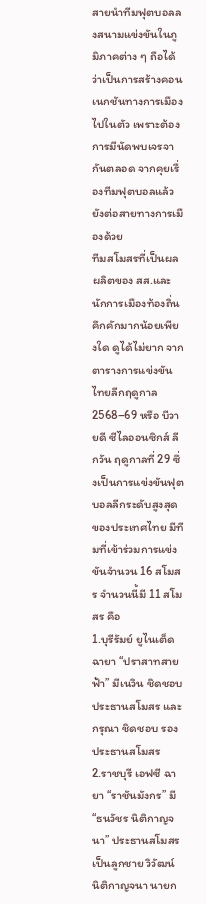สายนำทีมฟุตบอลลงสนามแข่งขันในภูมิภาคต่าง ๆ ถือได้ว่าเป็นการสร้างคอนเนกชันทางการเมืองไปในตัว เพราะต้องการมีนัดพบเจรจากันตลอด จากคุยเรื่องทีมฟุตบอลแล้ว ยังต่อสายทางการเมืองด้วย
ทีมสโมสรที่เป็นผลผลิตของ สส.และนักการเมืองท้องถิ่นคึกคักมากน้อยเพียงใด ดูได้ไม่ยาก จากตารางการแข่งขันไทยลีกฤดูกาล 2568–69 หรือ บีวายดี ซีไลออนซิกส์ ลีกวัน ฤดูกาลที่ 29 ซึ่งเป็นการแข่งขันฟุตบอลลีกระดับสูงสุดของประเทศไทย มีทีมที่เข้าร่วมการแข่งขันจำนวน 16 สโมสร จำนวนนี้มี 11 สโมสร คือ
1.บุรีรัมย์ ยูไนเต็ด ฉายา “ปราสาทสายฟ้า” มีเนวิน ชิดชอบ ประธานสโมสร และกรุณา ชิดชอบ รองประธานสโมสร
2.ราชบุรี เอฟซี ฉายา “ราชันมังกร” มี “ธนวัชร นิติกาญจนา” ประธานสโมสร เป็นลูกชาย วิวัฒน์ นิติกาญจนา นายก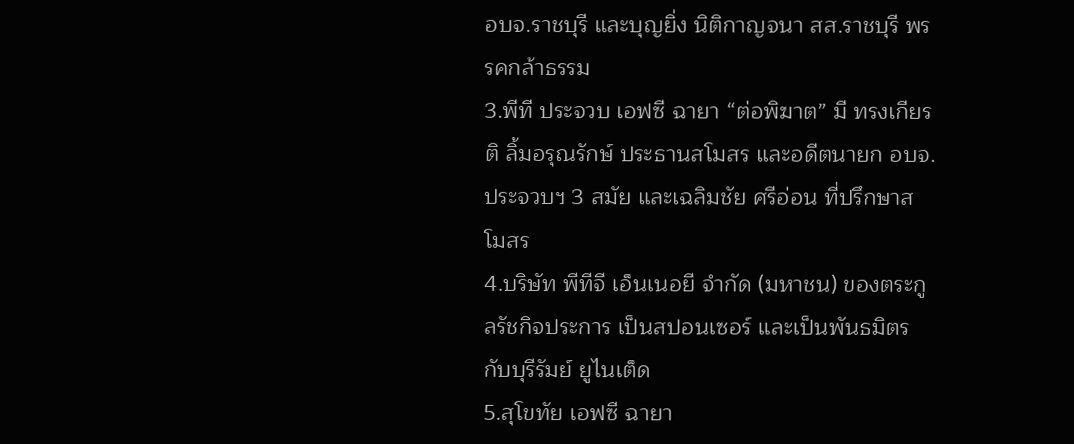อบจ.ราชบุรี และบุญยิ่ง นิติกาญจนา สส.ราชบุรี พรรคกล้าธรรม
3.พีที ประจวบ เอฟซี ฉายา “ต่อพิฆาต” มี ทรงเกียรติ ลิ้มอรุณรักษ์ ประธานสโมสร และอดีตนายก อบจ.ประจวบฯ 3 สมัย และเฉลิมชัย ศรีอ่อน ที่ปรึกษาสโมสร
4.บริษัท พีทีจี เอ็นเนอยี จำกัด (มหาชน) ของตระกูลรัชกิจประการ เป็นสปอนเซอร์ และเป็นพันธมิตรกับบุรีรัมย์ ยูไนเต็ด
5.สุโขทัย เอฟซี ฉายา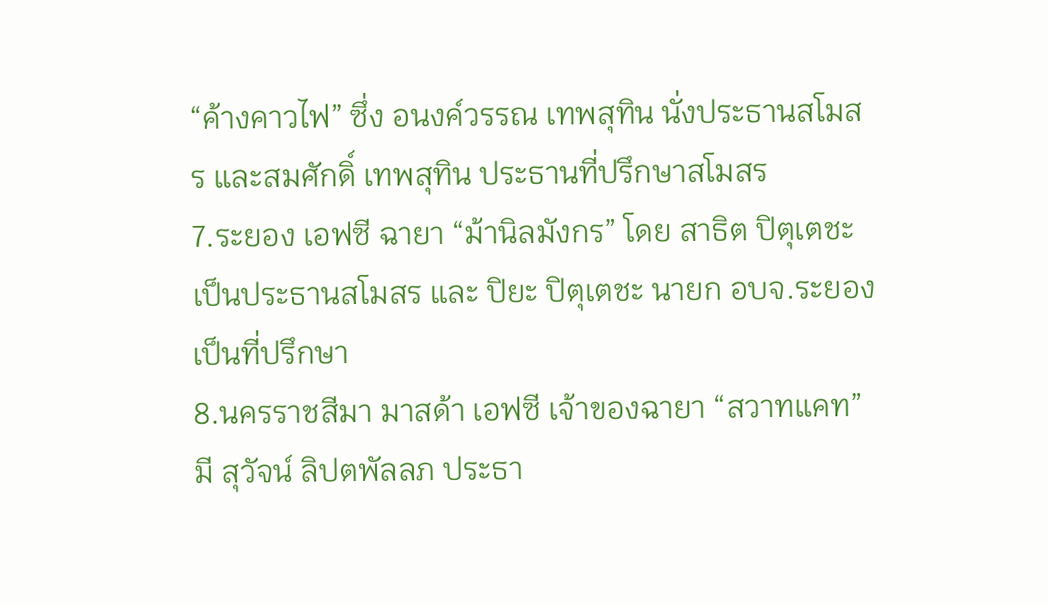“ค้างคาวไฟ” ซึ่ง อนงค์วรรณ เทพสุทิน นั่งประธานสโมสร และสมศักดิ์ เทพสุทิน ประธานที่ปรึกษาสโมสร
7.ระยอง เอฟซี ฉายา “ม้านิลมังกร” โดย สาธิต ปิตุเตชะ เป็นประธานสโมสร และ ปิยะ ปิตุเตชะ นายก อบจ.ระยอง เป็นที่ปรึกษา
8.นครราชสีมา มาสด้า เอฟซี เจ้าของฉายา “สวาทแคท” มี สุวัจน์ ลิปตพัลลภ ประธา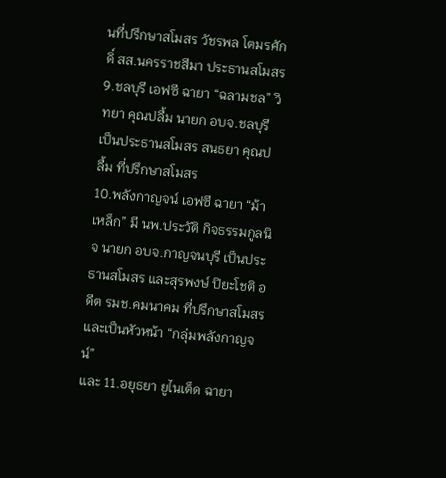นที่ปรึกษาสโมสร วัชรพล โตมรศักดิ์ สส.นครราชสีมา ประธานสโมสร
9.ชลบุรี เอฟซี ฉายา “ฉลามชล” วิทยา คุณปลื้ม นายก อบจ.ชลบุรี เป็นประธานสโมสร สนธยา คุณปลื้ม ที่ปรึกษาสโมสร
10.พลังกาญจน์ เอฟซี ฉายา “ม้าเหล็ก” มี นพ.ประวัติ กิจธรรมกูลนิจ นายก อบจ.กาญจนบุรี เป็นประธานสโมสร และสุรพงษ์ ปิยะโชติ อดีต รมช.คมนาคม ที่ปรึกษาสโมสร และเป็นหัวหน้า “กลุ่มพลังกาญจน์”
และ 11.อยุธยา ยูไนเต็ด ฉายา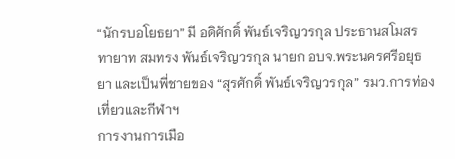“นักรบอโยธยา” มี อดิศักดิ์ พันธ์เจริญวรกุล ประธานสโมสร ทายาท สมทรง พันธ์เจริญวรกุล นายก อบจ.พระนครศรีอยุธยา และเป็นพี่ชายของ “สุรศักดิ์ พันธ์เจริญวรกุล” รมว.การท่องเที่ยวและกีฬาฯ
การงานการเมือ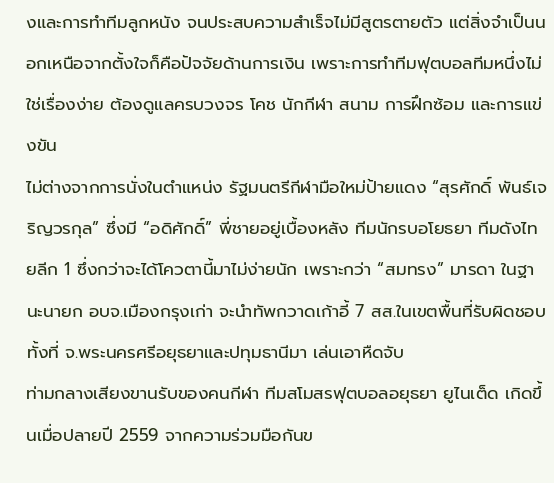งและการทำทีมลูกหนัง จนประสบความสำเร็จไม่มีสูตรตายตัว แต่สิ่งจำเป็นนอกเหนือจากตั้งใจก็คือปัจจัยด้านการเงิน เพราะการทำทีมฟุตบอลทีมหนึ่งไม่ใช่เรื่องง่าย ต้องดูแลครบวงจร โคช นักกีฬา สนาม การฝึกซ้อม และการแข่งขัน
ไม่ต่างจากการนั่งในตำแหน่ง รัฐมนตรีกีฬามือใหม่ป้ายแดง “สุรศักดิ์ พันธ์เจริญวรกุล” ซึ่งมี “อดิศักดิ์” พี่ชายอยู่เบื้องหลัง ทีมนักรบอโยธยา ทีมดังไทยลีก 1 ซึ่งกว่าจะได้โควตานี้มาไม่ง่ายนัก เพราะกว่า “สมทรง” มารดา ในฐานะนายก อบจ.เมืองกรุงเก่า จะนำทัพกวาดเก้าอี้ 7 สส.ในเขตพื้นที่รับผิดชอบทั้งที่ จ.พระนครศรีอยุธยาและปทุมธานีมา เล่นเอาหืดจับ
ท่ามกลางเสียงขานรับของคนกีฬา ทีมสโมสรฟุตบอลอยุธยา ยูไนเต็ด เกิดขึ้นเมื่อปลายปี 2559 จากความร่วมมือกันข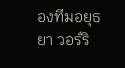องทีมอยุธยา วอร์ริ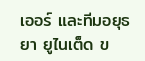เออร์ และทีมอยุธยา ยูไนเต็ด ข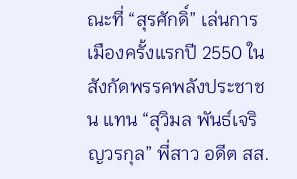ณะที่ “สุรศักดิ์” เล่นการเมืองครั้งแรกปี 2550 ใน สังกัดพรรคพลังประชาชน แทน “สุวิมล พันธ์เจริญวรกุล” พี่สาว อดีต สส.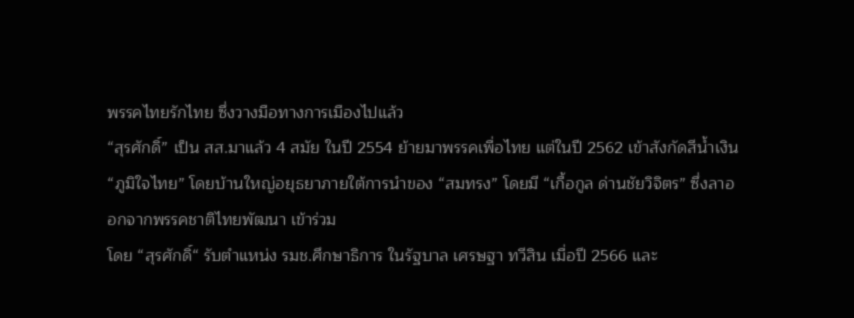พรรคไทยรักไทย ซึ่งวางมือทางการเมืองไปแล้ว
“สุรศักดิ์” เป็น สส.มาแล้ว 4 สมัย ในปี 2554 ย้ายมาพรรคเพื่อไทย แต่ในปี 2562 เข้าสังกัดสีน้ำเงิน “ภูมิใจไทย” โดยบ้านใหญ่อยุธยาภายใต้การนำของ “สมทรง” โดยมี “เกื้อกูล ด่านชัยวิจิตร” ซึ่งลาออกจากพรรคชาติไทยพัฒนา เข้าร่วม
โดย “สุรศักดิ์“ รับตำแหน่ง รมช.ศึกษาธิการ ในรัฐบาล เศรษฐา ทวีสิน เมื่อปี 2566 และ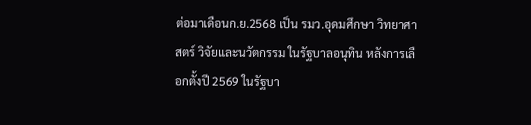ต่อมาเดือนก.ย.2568 เป็น รมว.อุดมศึกษา วิทยาศาสตร์ วิจัยและนวัตกรรม ในรัฐบาลอนุทิน หลังการเลือกตั้งปี 2569 ในรัฐบา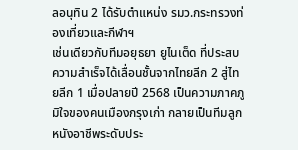ลอนุทิน 2 ได้รับตำแหน่ง รมว.กระทรวงท่องเที่ยวและกีฬาฯ
เช่นเดียวกับทีมอยุธยา ยูไนเต็ด ที่ประสบความสำเร็จได้เลื่อนชั้นจากไทยลีก 2 สู่ไทยลีก 1 เมื่อปลายปี 2568 เป็นความภาคภูมิใจของคนเมืองกรุงเก่า กลายเป็นทีมลูกหนังอาชีพระดับประ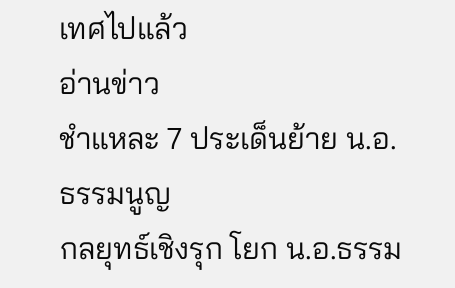เทศไปแล้ว
อ่านข่าว
ชำแหละ 7 ประเด็นย้าย น.อ.ธรรมนูญ
กลยุทธ์เชิงรุก โยก น.อ.ธรรม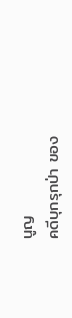นูญ
คดีบุกรุกป่า ของ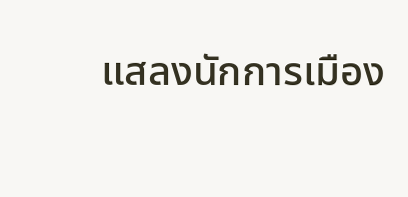แสลงนักการเมือง